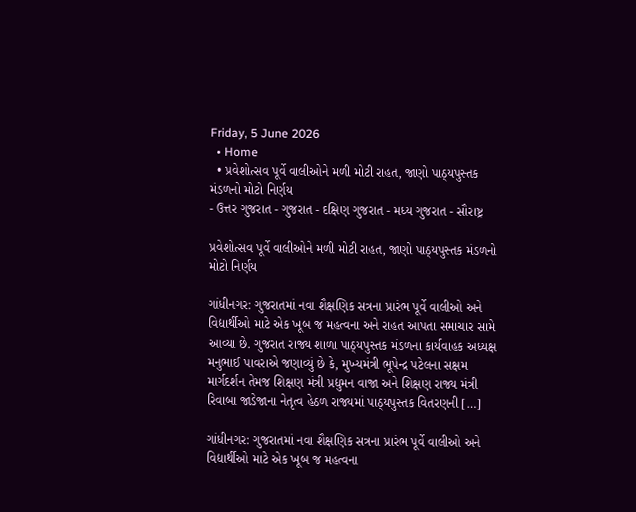Friday, 5 June 2026
  • Home
  • પ્રવેશોત્સવ પૂર્વે વાલીઓને મળી મોટી રાહત, જાણો પાઠ્યપુસ્તક મંડળનો મોટો નિર્ણય
- ઉત્તર ગુજરાત - ગુજરાત - દક્ષિણ ગુજરાત - મધ્ય ગુજરાત - સૌરાષ્ટ્ર

પ્રવેશોત્સવ પૂર્વે વાલીઓને મળી મોટી રાહત, જાણો પાઠ્યપુસ્તક મંડળનો મોટો નિર્ણય

ગાંધીનગર: ગુજરાતમાં નવા શૈક્ષણિક સત્રના પ્રારંભ પૂર્વે વાલીઓ અને વિદ્યાર્થીઓ માટે એક ખૂબ જ મહત્વના અને રાહત આપતા સમાચાર સામે આવ્યા છે. ગુજરાત રાજ્ય શાળા પાઠ્યપુસ્તક મંડળના કાર્યવાહક અધ્યક્ષ મનુભાઈ પાવરાએ જણાવ્યું છે કે, મુખ્યમંત્રી ભૂપેન્દ્ર પટેલના સક્ષમ માર્ગદર્શન તેમજ શિક્ષણ મંત્રી પ્રદ્યુમન વાજા અને શિક્ષણ રાજ્ય મંત્રી રિવાબા જાડેજાના નેતૃત્વ હેઠળ રાજ્યમાં પાઠ્યપુસ્તક વિતરણની […]

ગાંધીનગર: ગુજરાતમાં નવા શૈક્ષણિક સત્રના પ્રારંભ પૂર્વે વાલીઓ અને વિદ્યાર્થીઓ માટે એક ખૂબ જ મહત્વના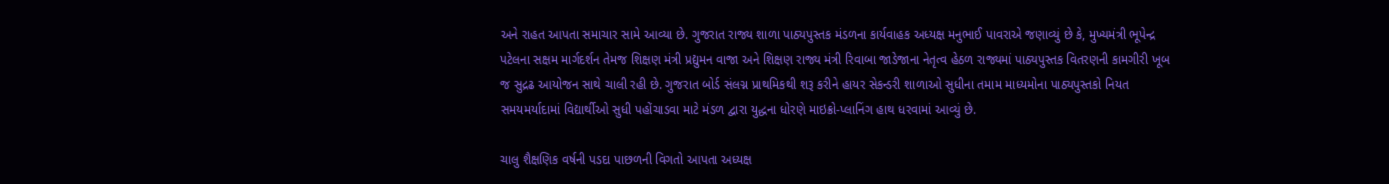અને રાહત આપતા સમાચાર સામે આવ્યા છે. ગુજરાત રાજ્ય શાળા પાઠ્યપુસ્તક મંડળના કાર્યવાહક અધ્યક્ષ મનુભાઈ પાવરાએ જણાવ્યું છે કે, મુખ્યમંત્રી ભૂપેન્દ્ર પટેલના સક્ષમ માર્ગદર્શન તેમજ શિક્ષણ મંત્રી પ્રદ્યુમન વાજા અને શિક્ષણ રાજ્ય મંત્રી રિવાબા જાડેજાના નેતૃત્વ હેઠળ રાજ્યમાં પાઠ્યપુસ્તક વિતરણની કામગીરી ખૂબ જ સુદ્રઢ આયોજન સાથે ચાલી રહી છે. ગુજરાત બોર્ડ સંલગ્ન પ્રાથમિકથી શરૂ કરીને હાયર સેકન્ડરી શાળાઓ સુધીના તમામ માધ્યમોના પાઠ્યપુસ્તકો નિયત સમયમર્યાદામાં વિદ્યાર્થીઓ સુધી પહોંચાડવા માટે મંડળ દ્વારા યુદ્ધના ધોરણે માઇક્રો-પ્લાનિંગ હાથ ધરવામાં આવ્યું છે.

ચાલુ શૈક્ષણિક વર્ષની પડદા પાછળની વિગતો આપતા અધ્યક્ષ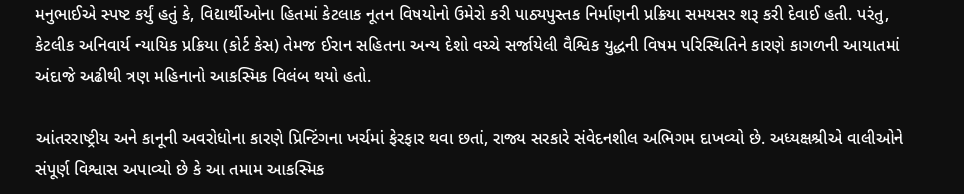મનુભાઈએ સ્પષ્ટ કર્યું હતું કે, વિદ્યાર્થીઓના હિતમાં કેટલાક નૂતન વિષયોનો ઉમેરો કરી પાઠ્યપુસ્તક નિર્માણની પ્રક્રિયા સમયસર શરૂ કરી દેવાઈ હતી. પરંતુ, કેટલીક અનિવાર્ય ન્યાયિક પ્રક્રિયા (કોર્ટ કેસ) તેમજ ઈરાન સહિતના અન્ય દેશો વચ્ચે સર્જાયેલી વૈશ્વિક યુદ્ધની વિષમ પરિસ્થિતિને કારણે કાગળની આયાતમાં અંદાજે અઢીથી ત્રણ મહિનાનો આકસ્મિક વિલંબ થયો હતો.

આંતરરાષ્ટ્રીય અને કાનૂની અવરોધોના કારણે પ્રિન્ટિંગના ખર્ચમાં ફેરફાર થવા છતાં, રાજ્ય સરકારે સંવેદનશીલ અભિગમ દાખવ્યો છે. અધ્યક્ષશ્રીએ વાલીઓને સંપૂર્ણ વિશ્વાસ અપાવ્યો છે કે આ તમામ આકસ્મિક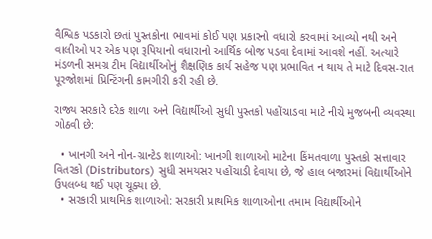વૈશ્વિક પડકારો છતાં પુસ્તકોના ભાવમાં કોઈ પણ પ્રકારનો વધારો કરવામાં આવ્યો નથી અને વાલીઓ પર એક પણ રૂપિયાનો વધારાનો આર્થિક બોજ પડવા દેવામાં આવશે નહીં. અત્યારે મંડળની સમગ્ર ટીમ વિદ્યાર્થીઓનું શૈક્ષણિક કાર્ય સહેજ પણ પ્રભાવિત ન થાય તે માટે દિવસ-રાત પૂરજોશમાં પ્રિન્ટિંગની કામગીરી કરી રહી છે.

રાજ્ય સરકારે દરેક શાળા અને વિદ્યાર્થીઓ સુધી પુસ્તકો પહોંચાડવા માટે નીચે મુજબની વ્યવસ્થા ગોઠવી છે:

  • ખાનગી અને નોન-ગ્રાન્ટેડ શાળાઓ: ખાનગી શાળાઓ માટેના કિંમતવાળા પુસ્તકો સત્તાવાર વિતરકો (Distributors) સુધી સમયસર પહોંચાડી દેવાયા છે, જે હાલ બજારમાં વિદ્યાર્થીઓને ઉપલબ્ધ થઈ પણ ચૂક્યા છે.
  • સરકારી પ્રાથમિક શાળાઓ: સરકારી પ્રાથમિક શાળાઓના તમામ વિદ્યાર્થીઓને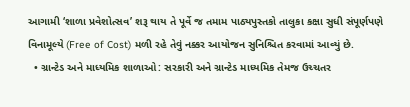આગામી ‘શાળા પ્રવેશોત્સવ’ શરૂ થાય તે પૂર્વે જ તમામ પાઠ્યપુસ્તકો તાલુકા કક્ષા સુધી સંપૂર્ણપણે વિનામૂલ્યે (Free of Cost) મળી રહે તેવું નક્કર આયોજન સુનિશ્ચિત કરવામાં આવ્યું છે.
  • ગ્રાન્ટેડ અને માધ્યમિક શાળાઓ: સરકારી અને ગ્રાન્ટેડ માધ્યમિક તેમજ ઉચ્ચતર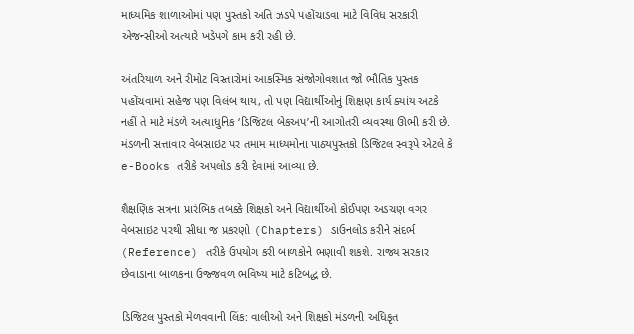માધ્યમિક શાળાઓમાં પણ પુસ્તકો અતિ ઝડપે પહોંચાડવા માટે વિવિધ સરકારી એજન્સીઓ અત્યારે ખડેપગે કામ કરી રહી છે.

અંતરિયાળ અને રીમોટ વિસ્તારોમાં આકસ્મિક સંજોગોવશાત જો ભૌતિક પુસ્તક પહોંચવામાં સહેજ પણ વિલંબ થાય, તો પણ વિદ્યાર્થીઓનું શિક્ષણ કાર્ય ક્યાંય અટકે નહીં તે માટે મંડળે અત્યાધુનિક ‘ડિજિટલ બેકઅપ’ની આગોતરી વ્યવસ્થા ઊભી કરી છે. મંડળની સત્તાવાર વેબસાઇટ પર તમામ માધ્યમોના પાઠ્યપુસ્તકો ડિજિટલ સ્વરૂપે એટલે કે e-Books તરીકે અપલોડ કરી દેવામાં આવ્યા છે.

શૈક્ષણિક સત્રના પ્રારંભિક તબક્કે શિક્ષકો અને વિદ્યાર્થીઓ કોઈપણ અડચણ વગર વેબસાઇટ પરથી સીધા જ પ્રકરણો (Chapters) ડાઉનલોડ કરીને સંદર્ભ (Reference) તરીકે ઉપયોગ કરી બાળકોને ભણાવી શકશે. રાજ્ય સરકાર છેવાડાના બાળકના ઉજ્જવળ ભવિષ્ય માટે કટિબદ્ધ છે.

ડિજિટલ પુસ્તકો મેળવવાની લિંક: વાલીઓ અને શિક્ષકો મંડળની અધિકૃત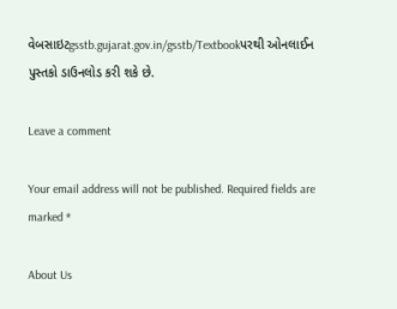વેબસાઇટgsstb.gujarat.gov.in/gsstb/Textbookપરથી ઓનલાઈન પુસ્તકો ડાઉનલોડ કરી શકે છે.

Leave a comment

Your email address will not be published. Required fields are marked *

About Us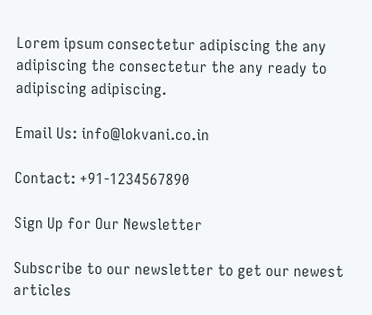Lorem ipsum consectetur adipiscing the any adipiscing the consectetur the any ready to adipiscing adipiscing.

Email Us: info@lokvani.co.in

Contact: +91-1234567890

Sign Up for Our Newsletter

Subscribe to our newsletter to get our newest articles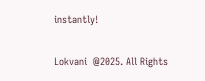instantly!

Lokvani  @2025. All Rights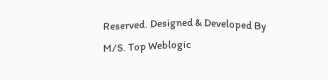Reserved. Designed & Developed By M/S. Top Weblogic